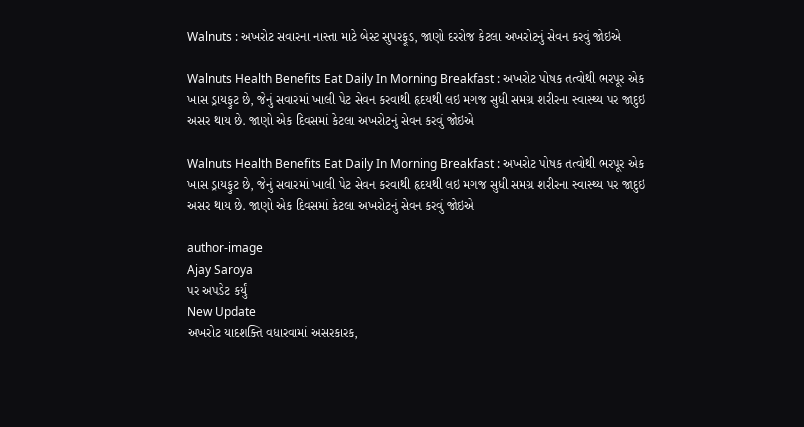Walnuts : અખરોટ સવારના નાસ્તા માટે બેસ્ટ સુપરફૂડ, જાણો દરરોજ કેટલા અખરોટનું સેવન કરવું જોઇએ

Walnuts Health Benefits Eat Daily In Morning Breakfast : અખરોટ પોષક તત્વોથી ભરપૂર એક ખાસ ડ્રાયફુટ છે, જેનું સવારમાં ખાલી પેટ સેવન કરવાથી હૃદયથી લઇ મગજ સુધી સમગ્ર શરીરના સ્વાસ્થ્ય પર જાદુઇ અસર થાય છે. જાણો એક દિવસમાં કેટલા અખરોટનું સેવન કરવું જોઇએ

Walnuts Health Benefits Eat Daily In Morning Breakfast : અખરોટ પોષક તત્વોથી ભરપૂર એક ખાસ ડ્રાયફુટ છે, જેનું સવારમાં ખાલી પેટ સેવન કરવાથી હૃદયથી લઇ મગજ સુધી સમગ્ર શરીરના સ્વાસ્થ્ય પર જાદુઇ અસર થાય છે. જાણો એક દિવસમાં કેટલા અખરોટનું સેવન કરવું જોઇએ

author-image
Ajay Saroya
પર અપડેટ કર્યું
New Update
અખરોટ યાદશક્તિ વધારવામાં અસરકારક,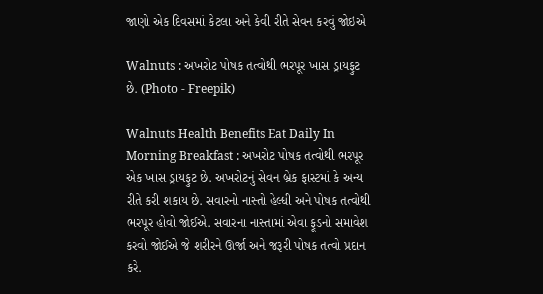જાણો એક દિવસમાં કેટલા અને કેવી રીતે સેવન કરવું જોઇએ

Walnuts : અખરોટ પોષક તત્વોથી ભરપૂર ખાસ ડ્રાયફુટ છે. (Photo - Freepik)

Walnuts Health Benefits Eat Daily In Morning Breakfast : અખરોટ પોષક તત્વોથી ભરપૂર એક ખાસ ડ્રાયફુટ છે. અખરોટનું સેવન બ્રેક ફાસ્ટમાં કે અન્ય રીતે કરી શકાય છે. સવારનો નાસ્તો હેલ્ધી અને પોષક તત્વોથી ભરપૂર હોવો જોઈએ. સવારના નાસ્તામાં એવા ફૂડનો સમાવેશ કરવો જોઈએ જે શરીરને ઊર્જા અને જરૂરી પોષક તત્વો પ્રદાન કરે.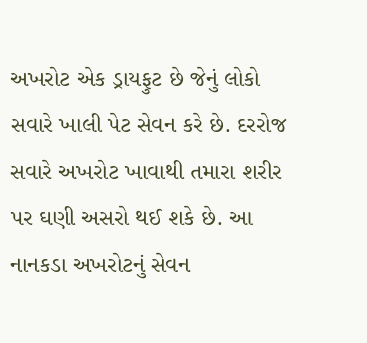અખરોટ એક ડ્રાયફુટ છે જેનું લોકો સવારે ખાલી પેટ સેવન કરે છે. દરરોજ સવારે અખરોટ ખાવાથી તમારા શરીર પર ઘણી અસરો થઈ શકે છે. આ નાનકડા અખરોટનું સેવન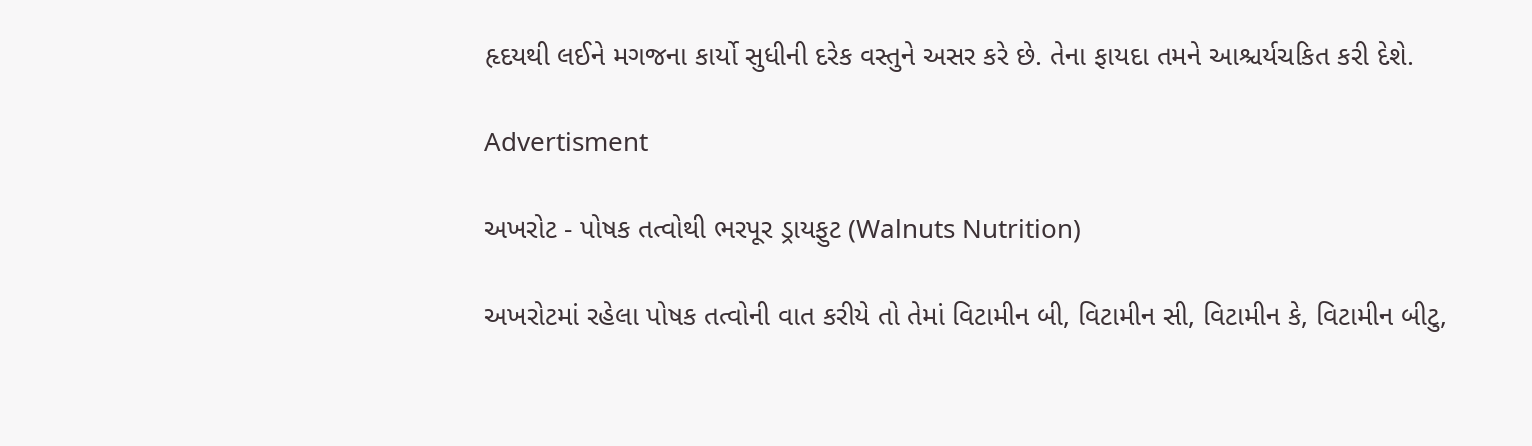હૃદયથી લઈને મગજના કાર્યો સુધીની દરેક વસ્તુને અસર કરે છે. તેના ફાયદા તમને આશ્ચર્યચકિત કરી દેશે.

Advertisment

અખરોટ - પોષક તત્વોથી ભરપૂર ડ્રાયફુટ (Walnuts Nutrition)

અખરોટમાં રહેલા પોષક તત્વોની વાત કરીયે તો તેમાં વિટામીન બી, વિટામીન સી, વિટામીન કે, વિટામીન બીટુ,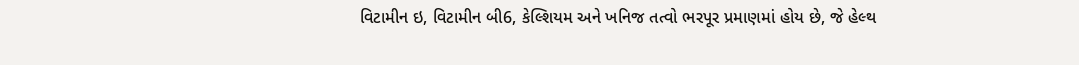વિટામીન ઇ, વિટામીન બી6, કેલ્શિયમ અને ખનિજ તત્વો ભરપૂર પ્રમાણમાં હોય છે, જે હેલ્થ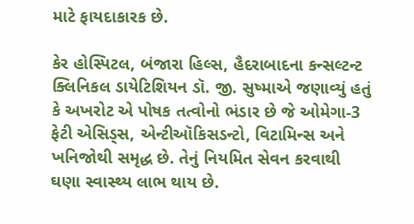માટે ફાયદાકારક છે.

કેર હોસ્પિટલ, બંજારા હિલ્સ, હૈદરાબાદના કન્સલ્ટન્ટ ક્લિનિકલ ડાયેટિશિયન ડૉ. જી. સુષ્માએ જણાવ્યું હતું કે અખરોટ એ પોષક તત્વોનો ભંડાર છે જે ઓમેગા-3 ફેટી એસિડ્સ, એન્ટીઑકિસડન્ટો, વિટામિન્સ અને ખનિજોથી સમૃદ્ધ છે. તેનું નિયમિત સેવન કરવાથી ઘણા સ્વાસ્થ્ય લાભ થાય છે.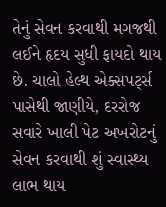તેનું સેવન કરવાથી મગજથી લઈને હૃદય સુધી ફાયદો થાય છે. ચાલો હેલ્થ એક્સપર્ટ્સ પાસેથી જાણીયે, દરરોજ સવારે ખાલી પેટ અખરોટનું સેવન કરવાથી શું સ્વાસ્થ્ય લાભ થાય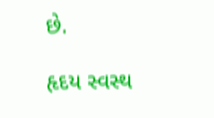છે.

હૃદય સ્વસ્થ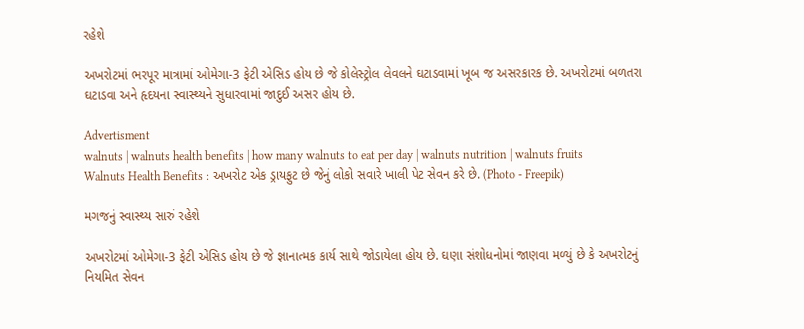રહેશે

અખરોટમાં ભરપૂર માત્રામાં ઓમેગા-3 ફેટી એસિડ હોય છે જે કોલેસ્ટ્રોલ લેવલને ઘટાડવામાં ખૂબ જ અસરકારક છે. અખરોટમાં બળતરા ઘટાડવા અને હૃદયના સ્વાસ્થ્યને સુધારવામાં જાદુઈ અસર હોય છે.

Advertisment
walnuts | walnuts health benefits | how many walnuts to eat per day | walnuts nutrition | walnuts fruits
Walnuts Health Benefits : અખરોટ એક ડ્રાયફુટ છે જેનું લોકો સવારે ખાલી પેટ સેવન કરે છે. (Photo - Freepik)

મગજનું સ્વાસ્થ્ય સારું રહેશે

અખરોટમાં ઓમેગા-3 ફેટી એસિડ હોય છે જે જ્ઞાનાત્મક કાર્ય સાથે જોડાયેલા હોય છે. ઘણા સંશોધનોમાં જાણવા મળ્યું છે કે અખરોટનું નિયમિત સેવન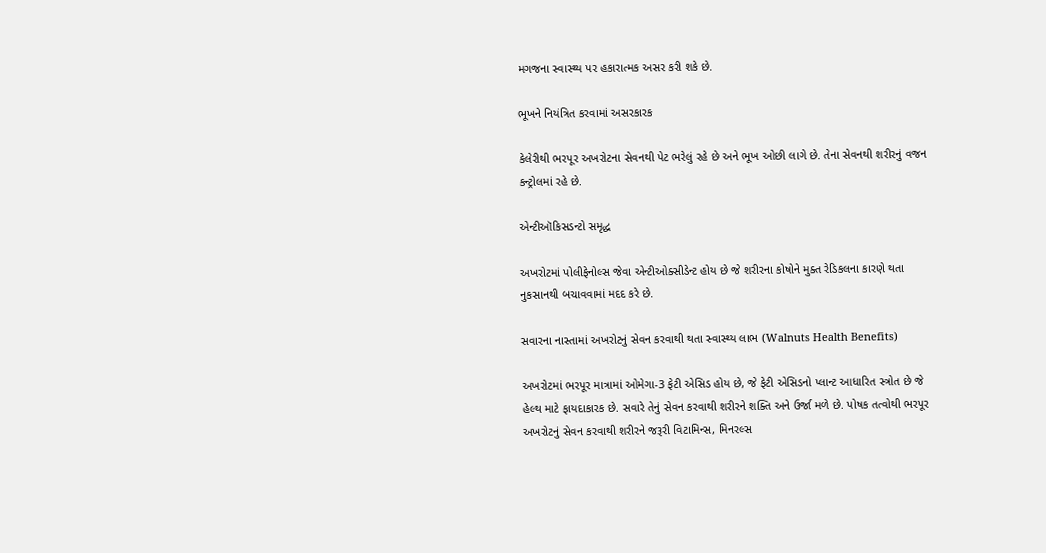મગજના સ્વાસ્થ્ય પર હકારાત્મક અસર કરી શકે છે.

ભૂખને નિયંત્રિત કરવામાં અસરકારક

કેલેરીથી ભરપૂર અખરોટના સેવનથી પેટ ભરેલું રહે છે અને ભૂખ ઓછી લાગે છે. તેના સેવનથી શરીરનું વજન કન્ટ્રોલમાં રહે છે.

એન્ટીઑકિસડન્ટો સમૃદ્ધ

અખરોટમાં પોલીફેનોલ્સ જેવા એન્ટીઓક્સીડેન્ટ હોય છે જે શરીરના કોષોને મુક્ત રેડિકલના કારણે થતા નુકસાનથી બચાવવામાં મદદ કરે છે.

સવારના નાસ્તામાં અખરોટનું સેવન કરવાથી થતા સ્વાસ્થ્ય લાભ (Walnuts Health Benefits)

અખરોટમાં ભરપૂર માત્રામાં ઓમેગા-3 ફેટી એસિડ હોય છે, જે ફેટી એસિડનો પ્લાન્ટ આધારિત સ્ત્રોત છે જે હેલ્થ માટે ફાયદાકારક છે. સવારે તેનું સેવન કરવાથી શરીરને શક્તિ અને ઉર્જા મળે છે. પોષક તત્વોથી ભરપૂર અખરોટનું સેવન કરવાથી શરીરને જરૂરી વિટામિન્સ, મિનરલ્સ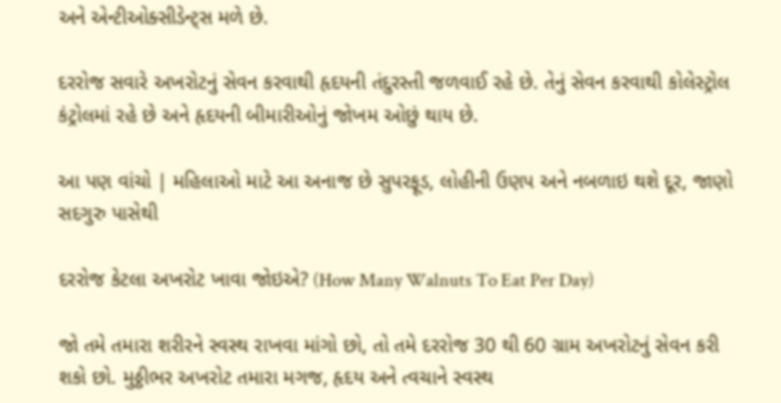અને એન્ટીઓક્સીડેન્ટ્સ મળે છે.

દરરોજ સવારે અખરોટનું સેવન કરવાથી હૃદયની તંદુરસ્તી જળવાઈ રહે છે. તેનું સેવન કરવાથી કોલેસ્ટ્રોલ કંટ્રોલમાં રહે છે અને હૃદયની બીમારીઓનું જોખમ ઓછું થાય છે.

આ પણ વાંચો | મહિલાઓ માટે આ અનાજ છે સુપરફૂડ, લોહીની ઉણપ અને નબળાઇ થશે દૂર, જાણો સદગુરુ પાસેથી

દરરોજ કેટલા અખરોટ ખાવા જોઇએ? (How Many Walnuts To Eat Per Day)

જો તમે તમારા શરીરને સ્વસ્થ રાખવા માંગો છો, તો તમે દરરોજ 30 થી 60 ગ્રામ અખરોટનું સેવન કરી શકો છો. મુઠ્ઠીભર અખરોટ તમારા મગજ, હૃદય અને ત્વચાને સ્વસ્થ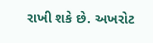રાખી શકે છે. અખરોટ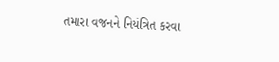તમારા વજનને નિયંત્રિત કરવા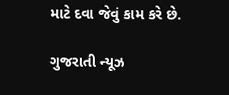માટે દવા જેવું કામ કરે છે.

ગુજરાતી ન્યૂઝ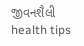જીવનશૈલી health tips